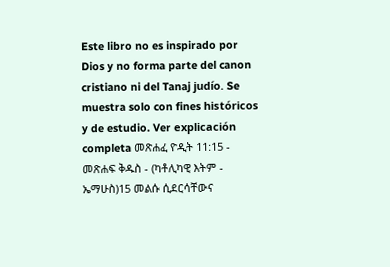Este libro no es inspirado por Dios y no forma parte del canon cristiano ni del Tanaj judío. Se muestra solo con fines históricos y de estudio. Ver explicación completa መጽሐፈ ዮዲት 11:15 - መጽሐፍ ቅዱስ - (ካቶሊካዊ እትም - ኤማሁስ)15 መልሱ ሲደርሳቸውና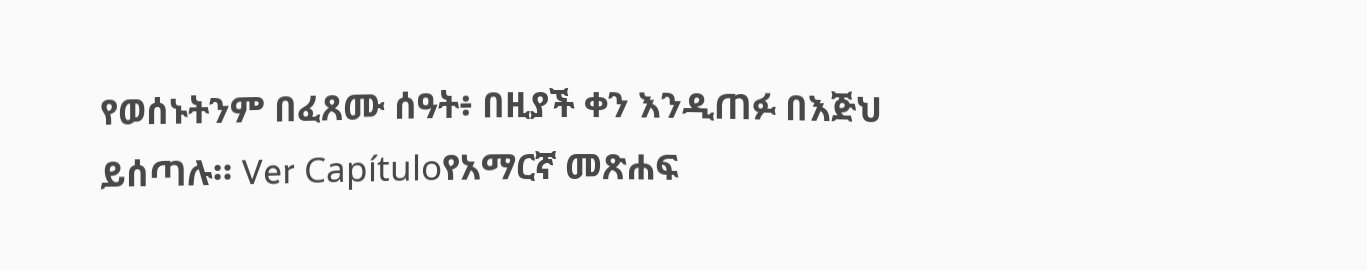የወሰኑትንም በፈጸሙ ሰዓት፥ በዚያች ቀን እንዲጠፉ በእጅህ ይሰጣሉ። Ver Capítuloየአማርኛ መጽሐፍ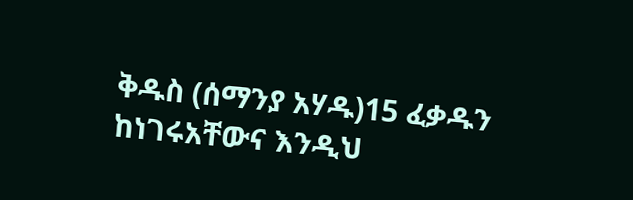ቅዱስ (ሰማንያ አሃዱ)15 ፈቃዱን ከነገሩአቸውና እንዲህ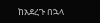ከአደረጉ በኋላ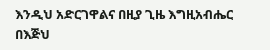እንዲህ አድርገዋልና በዚያ ጊዜ እግዚአብሔር በእጅህ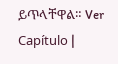ይጥላቸዋል። Ver Capítulo |